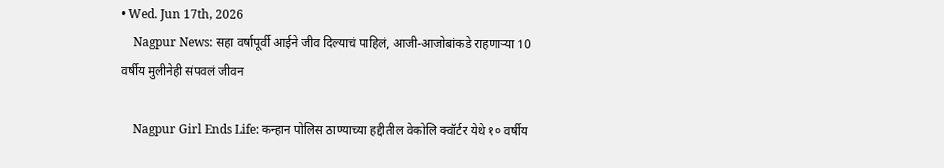• Wed. Jun 17th, 2026
    Nagpur News: सहा वर्षापूर्वी आईने जीव दिल्याचं पाहिलं, आजी-आजोबांकडे राहणाऱ्या 10 वर्षीय मुलीनेही संपवलं जीवन

    Nagpur Girl Ends Life: कन्हान पोलिस ठाण्याच्या हद्दीतील वेकोलि क्वॉर्टर येथे १० वर्षीय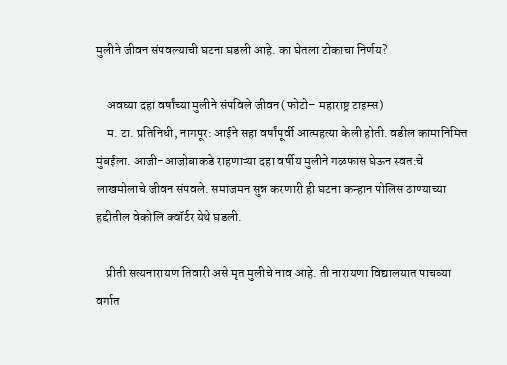मुलीने जीवन संपवल्याची घटना घडली आहे. का घेतला टोकाचा निर्णय?

    अवघ्या दहा वर्षांच्या मुलीने संपविले जीवन(फोटो– महाराष्ट्र टाइम्स)
    म. टा. प्रतिनिधी, नागपूर: आईने सहा वर्षांपूर्वी आत्महत्या केली होती. वडील कामानिमित्त मुंबईला. आजी-आजोबाकडे राहणाऱ्या दहा वर्षीय मुलीने गळफास घेऊन स्वत:चे लाखमोलाचे जीवन संपवले. समाजमन सुन्न करणारी ही घटना कन्हान पोलिस ठाण्याच्या हद्दीतील वेकोलि क्वॉर्टर येथे घडली.

    प्रीती सत्यनारायण तिवारी असे मृत मुलीचे नाव आहे. ती नारायणा विद्यालयात पाचव्या वर्गात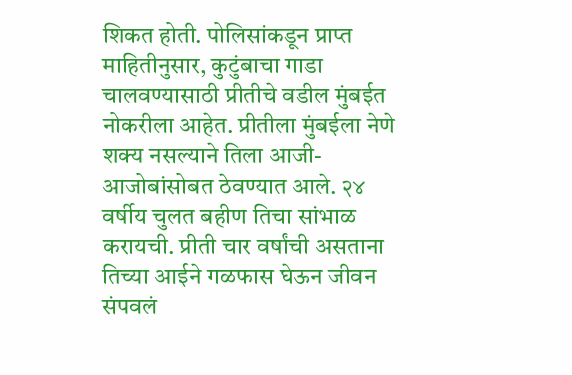शिकत होती. पोलिसांकडून प्राप्त माहितीनुसार, कुटुंबाचा गाडा चालवण्यासाठी प्रीतीचे वडील मुंबईत नोकरीला आहेत. प्रीतीला मुंबईला नेणे शक्य नसल्याने तिला आजी-आजोबांसोबत ठेवण्यात आले. २४ वर्षीय चुलत बहीण तिचा सांभाळ करायची. प्रीती चार वर्षांची असताना तिच्या आईने गळफास घेऊन जीवन संपवलं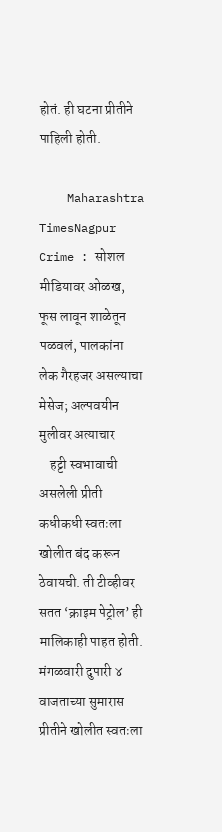होतं. ही घटना प्रीतीने पाहिली होती.

    Maharashtra TimesNagpur Crime : सोशल मीडियावर ओळख, फूस लावून शाळेतून पळवलं, पालकांना लेक गैरहजर असल्याचा मेसेज; अल्पवयीन मुलीवर अत्याचार
    हट्टी स्वभावाची असलेली प्रीती कधीकधी स्वतःला खोलीत बंद करून ठेवायची. ती टीव्हीवर सतत ‘क्राइम पेट्रोल’ ही मालिकाही पाहत होती. मंगळवारी दुपारी ४ वाजताच्या सुमारास प्रीतीने खोलीत स्वतःला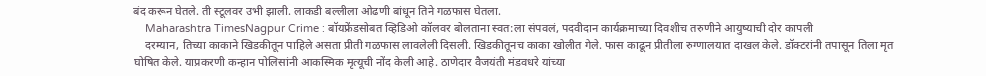बंद करून घेतले. ती स्टूलवर उभी झाली. लाकडी बल्लीला ओढणी बांधून तिने गळफास घेतला.
    Maharashtra TimesNagpur Crime : बॉयफ्रेंडसोबत व्हिडिओ कॉलवर बोलताना स्वत:ला संपवलं, पदवीदान कार्यक्रमाच्या दिवशीच तरुणीने आयुष्याची दोर कापली
    दरम्यान, तिच्या काकाने खिडकीतून पाहिले असता प्रीती गळफास लावलेली दिसली. खिडकीतूनच काका खोलीत गेले. फास काढून प्रीतीला रुग्णालयात दाखल केले. डॉक्टरांनी तपासून तिला मृत घोषित केले. याप्रकरणी कन्हान पोलिसांनी आकस्मिक मृत्यूची नोंद केली आहे. ठाणेदार वैजयंती मंडवधरे यांच्या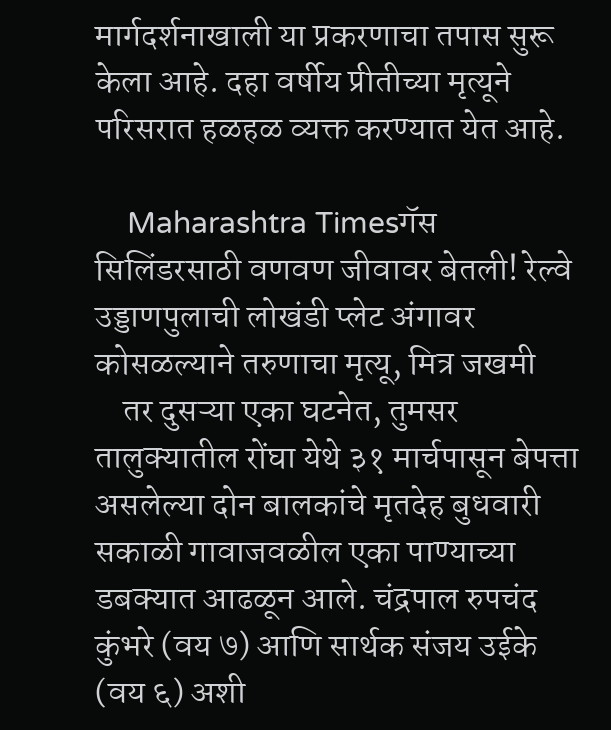मार्गदर्शनाखाली या प्रकरणाचा तपास सुरू केला आहे. दहा वर्षीय प्रीतीच्या मृत्यूने परिसरात हळहळ व्यक्त करण्यात येत आहे.

    Maharashtra Timesगॅस सिलिंडरसाठी वणवण जीवावर बेतली! रेल्वे उड्डाणपुलाची लोखंडी प्लेट अंगावर कोसळल्याने तरुणाचा मृत्यू, मित्र जखमी
    तर दुसऱ्या एका घटनेत, तुमसर तालुक्यातील रोंघा येथे ३१ मार्चपासून बेपत्ता असलेल्या दोन बालकांचे मृतदेह बुधवारी सकाळी गावाजवळील एका पाण्याच्या डबक्यात आढळून आले. चंद्रपाल रुपचंद कुंभरे (वय ७) आणि सार्थक संजय उईके (वय ६) अशी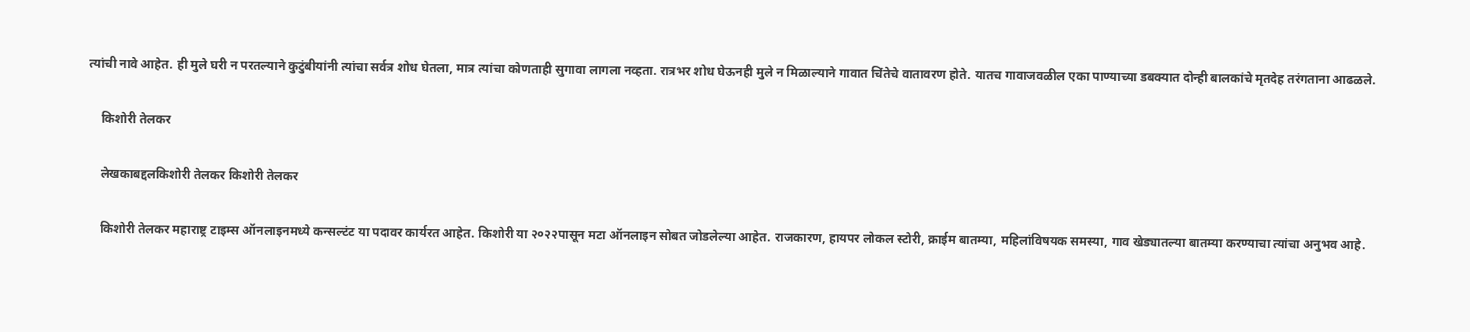त्यांची नावे आहेत. ही मुले घरी न परतल्याने कुटुंबीयांनी त्यांचा सर्वत्र शोध घेतला, मात्र त्यांचा कोणताही सुगावा लागला नव्हता. रात्रभर शोध घेऊनही मुले न मिळाल्याने गावात चिंतेचे वातावरण होते. यातच गावाजवळील एका पाण्याच्या डबक्यात दोन्ही बालकांचे मृतदेह तरंगताना आढळले.

    किशोरी तेलकर

    लेखकाबद्दलकिशोरी तेलकर किशोरी तेलकर

    किशोरी तेलकर महाराष्ट्र टाइम्स ऑनलाइनमध्ये कन्सल्टंट या पदावर कार्यरत आहेत. किशोरी या २०२२पासून मटा ऑनलाइन सोबत जोडलेल्या आहेत. राजकारण, हायपर लोकल स्टोरी, क्राईम बातम्या, महिलांविषयक समस्या, गाव खेड्यातल्या बातम्या करण्याचा त्यांचा अनुभव आहे.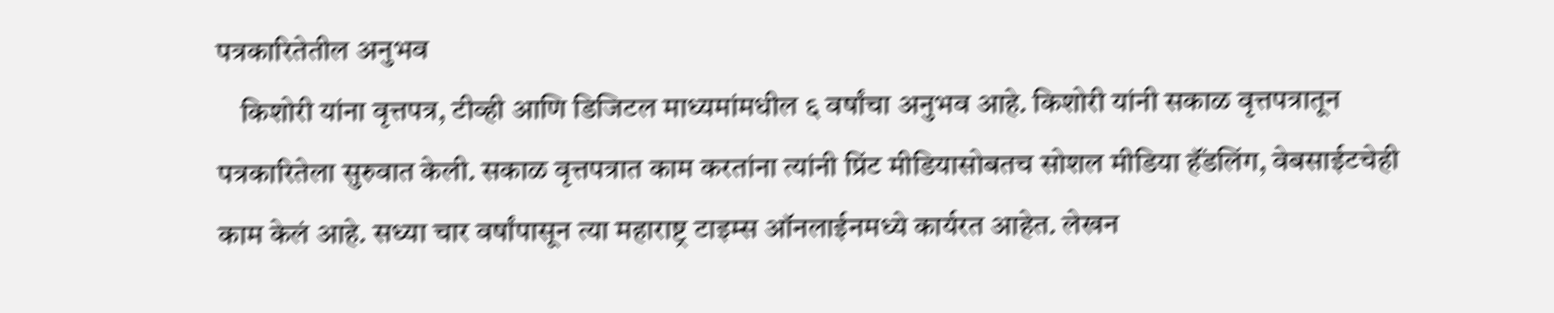पत्रकारितेतील अनुभव
    किशोरी यांना वृत्तपत्र, टीव्ही आणि डिजिटल माध्यमांमधील ६ वर्षांचा अनुभव आहे. किशोरी यांनी सकाळ वृत्तपत्रातून पत्रकारितेला सुरुवात केली. सकाळ वृत्तपत्रात काम करतांना त्यांनी प्रिंट मीडियासोबतच सोशल मीडिया हॅंडलिंग, वेबसाईटचेही काम केलं आहे. सध्या चार वर्षांपासून त्या महाराष्ट्र टाइम्स ऑनलाईनमध्ये कार्यरत आहेत. लेखन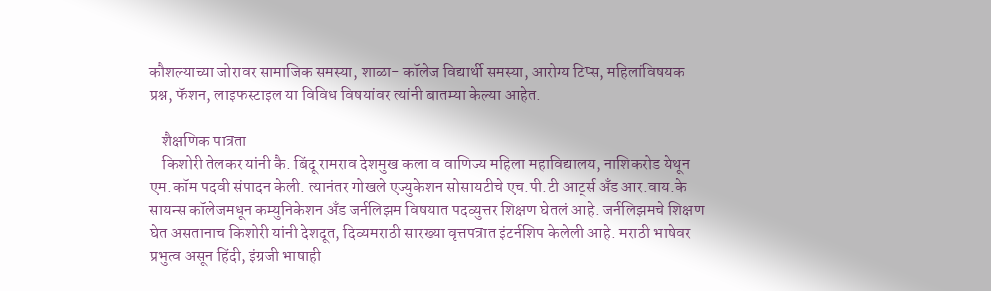कौशल्याच्या जोरावर सामाजिक समस्या, शाळा- कॉलेज विद्यार्थी समस्या, आरोग्य टिप्स, महिलांविषयक प्रश्न, फॅशन, लाइफस्टाइल या विविध विषयांवर त्यांनी बातम्या केल्या आहेत.

    शैक्षणिक पात्रता
    किशोरी तेलकर यांनी कै. बिंदू रामराव देशमुख कला व वाणिज्य महिला महाविद्यालय, नाशिकरोड येथून एम.कॉम पदवी संपादन केली. त्यानंतर गोखले एज्युकेशन सोसायटीचे एच.पी.टी आर्ट्स अँड आर.वाय.के सायन्स कॉलेजमधून कम्युनिकेशन अँड जर्नलिझम विषयात पदव्युत्तर शिक्षण घेतलं आहे. जर्नलिझमचे शिक्षण घेत असतानाच किशोरी यांनी देशदूत, दिव्यमराठी सारख्या वृत्तपत्रात इंटर्नशिप केलेली आहे. मराठी भाषेवर प्रभुत्व असून हिंदी, इंग्रजी भाषाही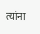त्यांना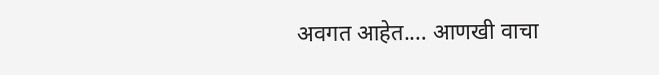अवगत आहेत.… आणखी वाचा